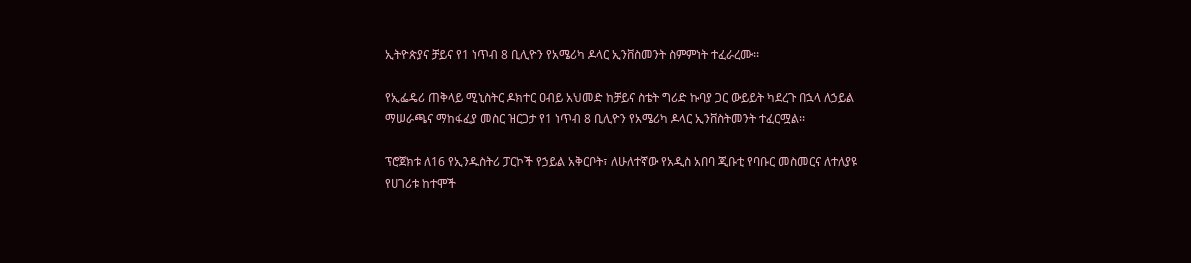ኢትዮጵያና ቻይና የ1 ነጥብ 8 ቢሊዮን የአሜሪካ ዶላር ኢንቨስመንት ስምምነት ተፈራረሙ፡፡

የኢፌዴሪ ጠቅላይ ሚኒስትር ዶክተር ዐብይ አህመድ ከቻይና ስቴት ግሪድ ኩባያ ጋር ውይይት ካደረጉ በኋላ ለኃይል ማሠራጫና ማከፋፈያ መስር ዝርጋታ የ1 ነጥብ 8 ቢሊዮን የአሜሪካ ዶላር ኢንቨስትመንት ተፈርሟል፡፡

ፕሮጀክቱ ለ16 የኢንዱስትሪ ፓርኮች የኃይል አቅርቦት፣ ለሁለተኛው የአዲስ አበባ ጂቡቲ የባቡር መስመርና ለተለያዩ የሀገሪቱ ከተሞች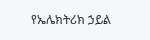የኤሌክትሪክ ኃይል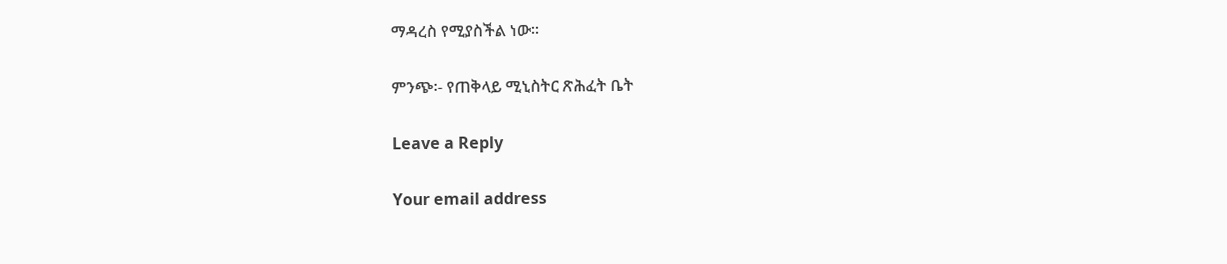ማዳረስ የሚያስችል ነው፡፡

ምንጭ፡- የጠቅላይ ሚኒስትር ጽሕፈት ቤት

Leave a Reply

Your email address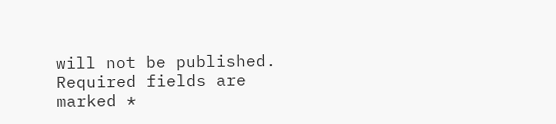will not be published. Required fields are marked *